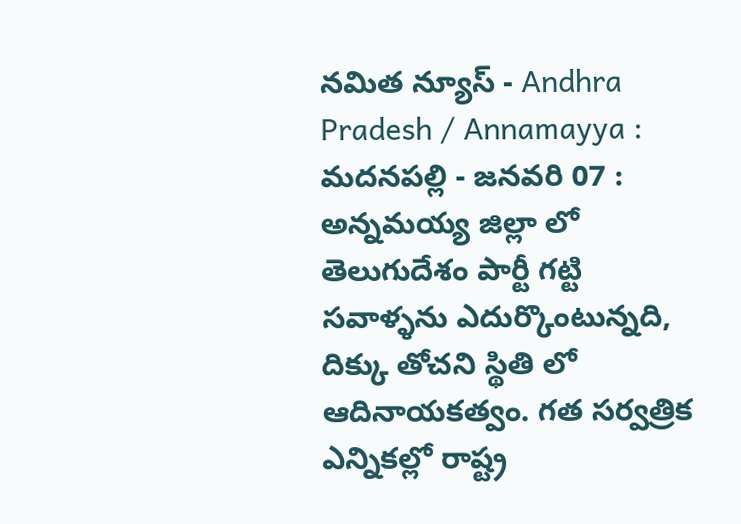నమిత న్యూస్ - Andhra Pradesh / Annamayya : మదనపల్లి - జనవరి 07 : అన్నమయ్య జిల్లా లో తెలుగుదేశం పార్టీ గట్టి సవాళ్ళను ఎదుర్కొంటున్నది, దిక్కు తోచని స్థితి లో ఆదినాయకత్వం. గత సర్వత్రిక ఎన్నికల్లో రాష్ట్ర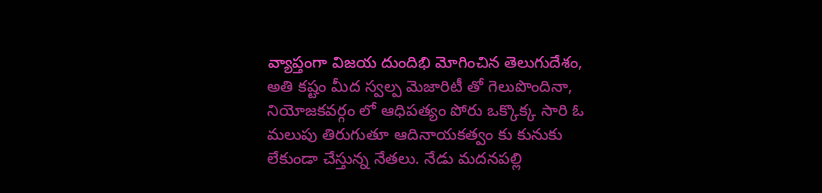వ్యాప్తంగా విజయ దుందిభి మోగించిన తెలుగుదేశం, అతి కష్టం మీద స్వల్ప మెజారిటీ తో గెలుపొందినా, నియోజకవర్గం లో ఆధిపత్యం పోరు ఒక్కొక్క సారి ఓ మలుపు తిరుగుతూ ఆదినాయకత్వం కు కునుకు లేకుండా చేస్తున్న నేతలు. నేడు మదనపల్లి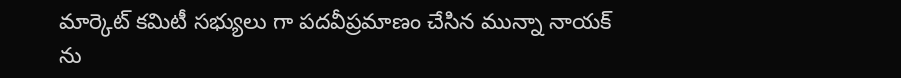మార్కెట్ కమిటీ సభ్యులు గా పదవీప్రమాణం చేసిన మున్నా నాయక్ ను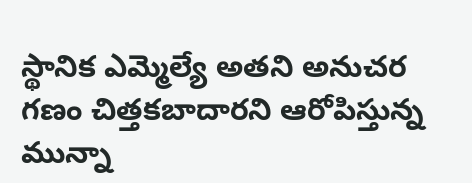స్థానిక ఎమ్మెల్యే అతని అనుచర గణం చిత్తకబాదారని ఆరోపిస్తున్న మున్నా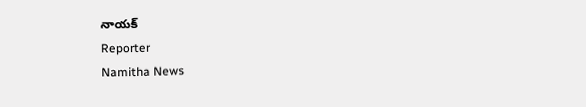నాయక్
Reporter
Namitha News